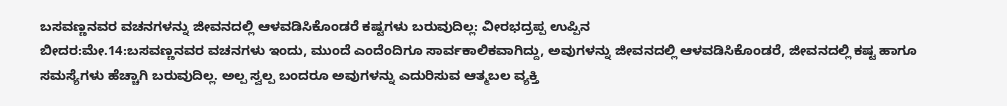ಬಸವಣ್ಣನವರ ವಚನಗಳನ್ನು ಜೀವನದಲ್ಲಿ ಆಳವಡಿಸಿಕೊಂಡರೆ ಕಷ್ಟಗಳು ಬರುವುದಿಲ್ಲ: ವೀರಭದ್ರಪ್ಪ ಉಪ್ಪಿನ
ಬೀದರ:ಮೇ.14:ಬಸವಣ್ಣನವರ ವಚನಗಳು ಇಂದು, ಮುಂದೆ ಎಂದೆಂದಿಗೂ ಸಾರ್ವಕಾಲಿಕವಾಗಿದ್ದು, ಅವುಗಳನ್ನು ಜೀವನದಲ್ಲಿ ಆಳವಡಿಸಿಕೊಂಡರೆ, ಜೀವನದಲ್ಲಿ ಕಷ್ಟ ಹಾಗೂ ಸಮಸ್ಯೆಗಳು ಹೆಚ್ಚಾಗಿ ಬರುವುದಿಲ್ಲ. ಅಲ್ಪ ಸ್ವಲ್ಪ ಬಂದರೂ ಅವುಗಳನ್ನು ಎದುರಿಸುವ ಆತ್ಮಬಲ ವ್ಯಕ್ತಿ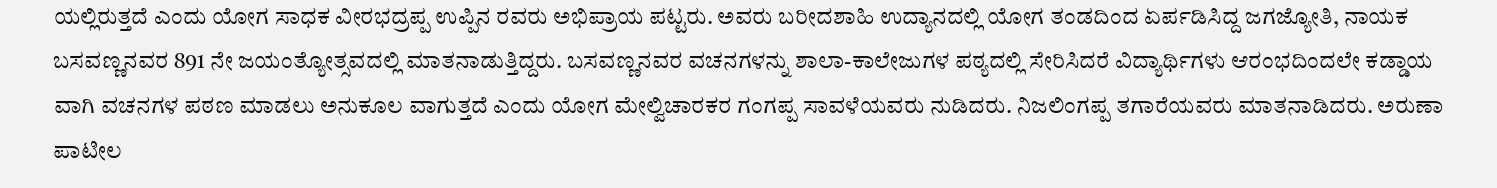ಯಲ್ಲಿರುತ್ತದೆ ಎಂದು ಯೋಗ ಸಾಧಕ ವೀರಭದ್ರಪ್ಪ ಉಪ್ಪಿನ ರವರು ಅಭಿಪ್ರಾಯ ಪಟ್ಟರು. ಅವರು ಬರೀದಶಾಹಿ ಉದ್ಯಾನದಲ್ಲಿ ಯೋಗ ತಂಡದಿಂದ ಏರ್ಪಡಿಸಿದ್ದ ಜಗಜ್ಯೋತಿ, ನಾಯಕ ಬಸವಣ್ಣನವರ 891 ನೇ ಜಯಂತ್ಯೋತ್ಸವದಲ್ಲಿ ಮಾತನಾಡುತ್ತಿದ್ದರು. ಬಸವಣ್ಣನವರ ವಚನಗಳನ್ನು ಶಾಲಾ-ಕಾಲೇಜುಗಳ ಪಠ್ಯದಲ್ಲಿ ಸೇರಿಸಿದರೆ ವಿದ್ಯಾರ್ಥಿಗಳು ಆರಂಭದಿಂದಲೇ ಕಡ್ಡಾಯ ವಾಗಿ ವಚನಗಳ ಪಠಣ ಮಾಡಲು ಅನುಕೂಲ ವಾಗುತ್ತದೆ ಎಂದು ಯೋಗ ಮೇಲ್ವಿಚಾರಕರ ಗಂಗಪ್ಪ ಸಾವಳೆಯವರು ನುಡಿದರು. ನಿಜಲಿಂಗಪ್ಪ ತಗಾರೆಯವರು ಮಾತನಾಡಿದರು. ಅರುಣಾ ಪಾಟೀಲ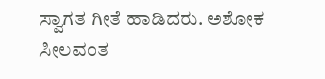ಸ್ವಾಗತ ಗೀತೆ ಹಾಡಿದರು. ಅಶೋಕ ಸೀಲವಂತ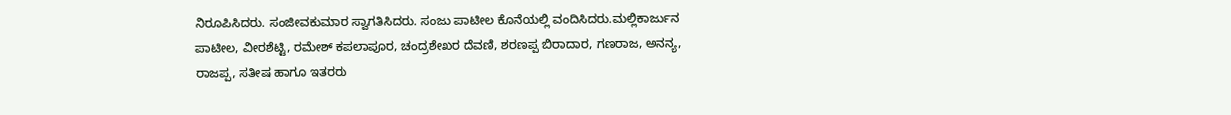ನಿರೂಪಿಸಿದರು. ಸಂಜೀವಕುಮಾರ ಸ್ವಾಗತಿಸಿದರು. ಸಂಜು ಪಾಟೀಲ ಕೊನೆಯಲ್ಲಿ ವಂದಿಸಿದರು.ಮಲ್ಲಿಕಾರ್ಜುನ ಪಾಟೀಲ, ವೀರಶೆಟ್ಟಿ, ರಮೇಶ್ ಕಪಲಾಪೂರ, ಚಂದ್ರಶೇಖರ ದೆವಣಿ, ಶರಣಪ್ಪ ಬಿರಾದಾರ, ಗಣರಾಜ, ಅನನ್ಯ, ರಾಜಪ್ಪ, ಸತೀಷ ಹಾಗೂ ಇತರರು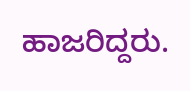ಹಾಜರಿದ್ದರು.